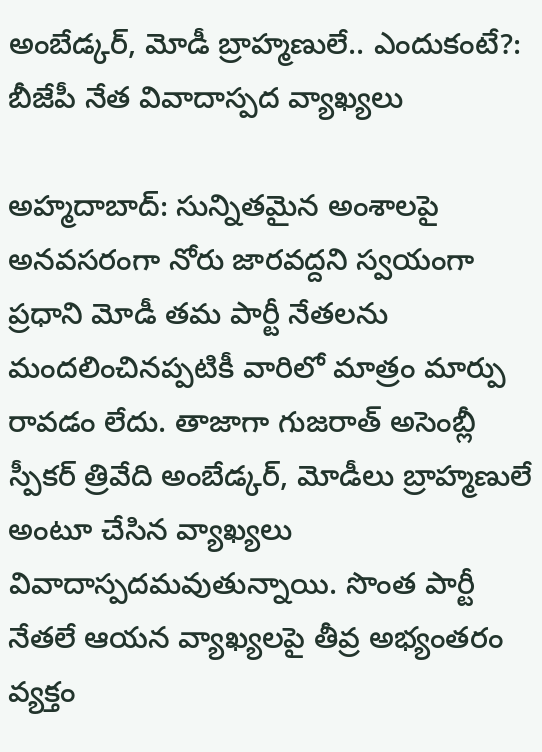అంబేడ్కర్, మోడీ బ్రాహ్మణులే.. ఎందుకంటే?: బీజేపీ నేత వివాదాస్పద వ్యాఖ్యలు

అహ్మదాబాద్: సున్నితమైన అంశాలపై అనవసరంగా నోరు జారవద్దని స్వయంగా ప్రధాని మోడీ తమ పార్టీ నేతలను మందలించినప్పటికీ వారిలో మాత్రం మార్పు రావడం లేదు. తాజాగా గుజరాత్ అసెంబ్లీ స్పీకర్ త్రివేది అంబేడ్కర్, మోడీలు బ్రాహ్మణులే అంటూ చేసిన వ్యాఖ్యలు వివాదాస్పదమవుతున్నాయి. సొంత పార్టీ నేతలే ఆయన వ్యాఖ్యలపై తీవ్ర అభ్యంతరం వ్యక్తం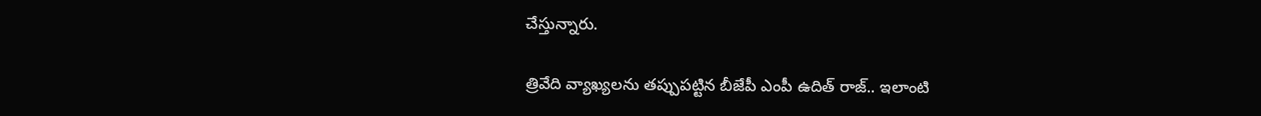చేస్తున్నారు.

త్రివేది వ్యాఖ్యలను తప్పుపట్టిన బీజేపీ ఎంపీ ఉదిత్ రాజ్.. ఇలాంటి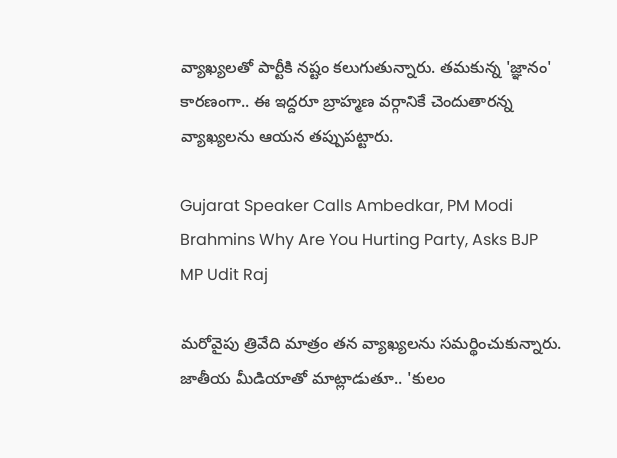వ్యాఖ్యలతో పార్టీకి నష్టం కలుగుతున్నారు. తమకున్న 'జ్ఞానం' కారణంగా.. ఈ ఇద్దరూ బ్రాహ్మణ వర్గానికే చెందుతారన్న వ్యాఖ్యలను ఆయన తప్పుపట్టారు.

Gujarat Speaker Calls Ambedkar, PM Modi Brahmins Why Are You Hurting Party, Asks BJP MP Udit Raj

మరోవైపు త్రివేది మాత్రం తన వ్యాఖ్యలను సమర్థించుకున్నారు. జాతీయ మీడియాతో మాట్లాడుతూ.. 'కులం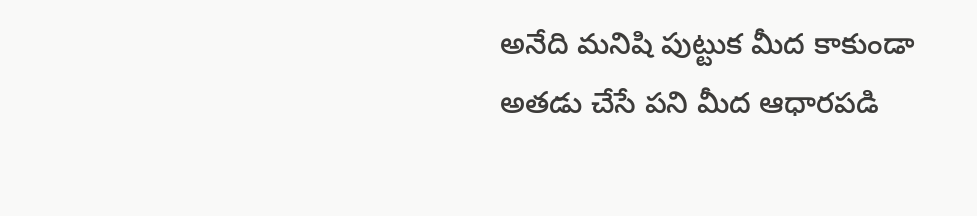అనేది మనిషి పుట్టుక మీద కాకుండా అతడు చేసే పని మీద ఆధారపడి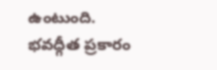ఉంటుంది. భవద్గీత ప్రకారం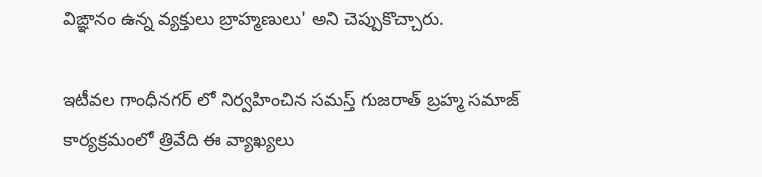విఙ్ఞానం ఉన్న వ్యక్తులు బ్రాహ్మణులు' అని చెప్పుకొచ్చారు.

ఇటీవల గాంధీనగర్ లో నిర్వహించిన సమస్త్ గుజరాత్ బ్రహ్మ సమాజ్ కార్యక్రమంలో త్రివేది ఈ వ్యాఖ్యలు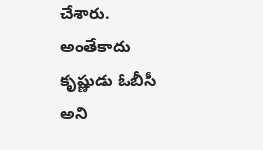చేశారు. అంతేకాదు కృష్ణుడు ఓబీసీ అని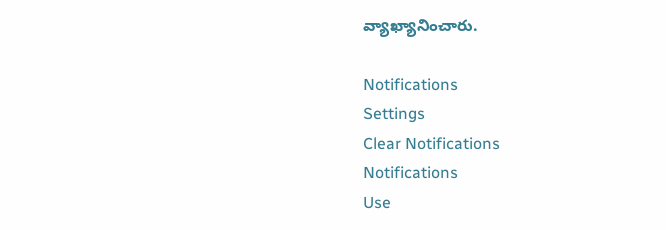వ్యాఖ్యానించారు.

Notifications
Settings
Clear Notifications
Notifications
Use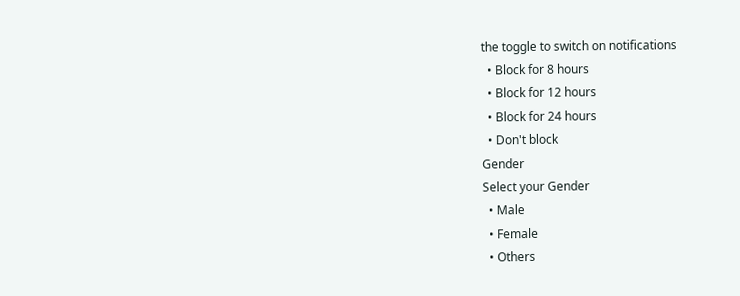the toggle to switch on notifications
  • Block for 8 hours
  • Block for 12 hours
  • Block for 24 hours
  • Don't block
Gender
Select your Gender
  • Male
  • Female
  • Others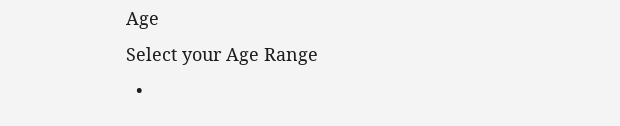Age
Select your Age Range
  •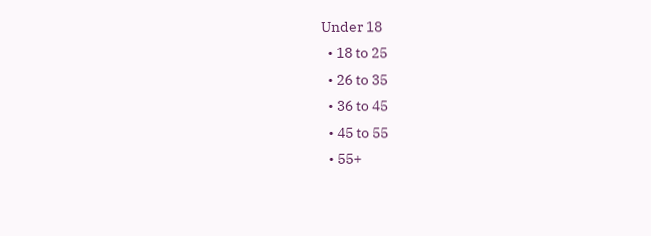Under 18
  • 18 to 25
  • 26 to 35
  • 36 to 45
  • 45 to 55
  • 55+